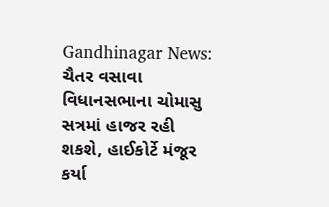Gandhinagar News: ચૈતર વસાવા વિધાનસભાના ચોમાસુ સત્રમાં હાજર રહી શકશે, હાઈકોર્ટે મંજૂર કર્યા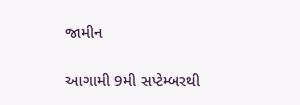જામીન

આગામી 9મી સપ્ટેમ્બરથી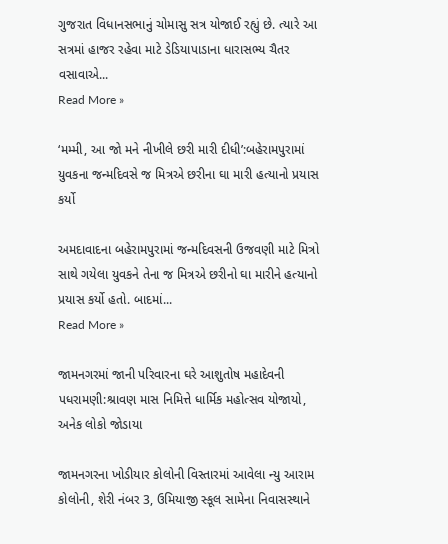ગુજરાત વિધાનસભાનું ચોમાસુ સત્ર યોજાઈ રહ્યું છે. ત્યારે આ સત્રમાં હાજર રહેવા માટે ડેડિયાપાડાના ધારાસભ્ય ચૈતર વસાવાએ...
Read More »

‘મમ્મી, આ જો મને નીખીલે છરી મારી દીધી’:બહેરામપુરામાં યુવકના જન્મદિવસે જ મિત્રએ છરીના ઘા મારી હત્યાનો પ્રયાસ કર્યો

અમદાવાદના બહેરામપુરામાં જન્મદિવસની ઉજવણી માટે મિત્રો સાથે ગયેલા યુવકને તેના જ મિત્રએ છરીનો ઘા મારીને હત્યાનો પ્રયાસ કર્યો હતો. બાદમાં...
Read More »

જામનગરમાં જાની પરિવારના ઘરે આશુતોષ મહાદેવની પધરામણી:શ્રાવણ માસ નિમિત્તે ધાર્મિક મહોત્સવ યોજાયો, અનેક લોકો જોડાયા

જામનગરના ખોડીયાર કોલોની વિસ્તારમાં આવેલા ન્યુ આરામ કોલોની, શેરી નંબર 3, ઉમિયાજી સ્કૂલ સામેના નિવાસસ્થાને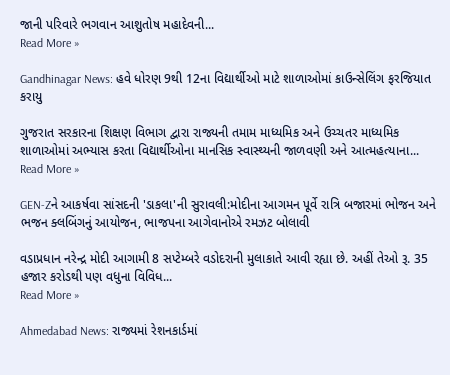જાની પરિવારે ભગવાન આશુતોષ મહાદેવની...
Read More »

Gandhinagar News: હવે ધોરણ 9થી 12ના વિદ્યાર્થીઓ માટે શાળાઓમાં કાઉન્સેલિંગ ફરજિયાત કરાયુ

ગુજરાત સરકારના શિક્ષણ વિભાગ દ્વારા રાજ્યની તમામ માધ્યમિક અને ઉચ્ચતર માધ્યમિક શાળાઓમાં અભ્યાસ કરતા વિદ્યાર્થીઓના માનસિક સ્વાસ્થ્યની જાળવણી અને આત્મહત્યાના...
Read More »

GEN-Zને આકર્ષવા સાંસદની 'ડાકલા'ની સુરાવલી:મોદીના આગમન પૂર્વે રાત્રિ બજારમાં ભોજન અને ભજન ક્લબિંગનું આયોજન, ભાજપના આગેવાનોએ રમઝટ બોલાવી

વડાપ્રધાન નરેન્દ્ર મોદી આગામી 8 સપ્ટેમ્બરે વડોદરાની મુલાકાતે આવી રહ્યા છે. અહીં તેઓ રૂ. 35 હજાર કરોડથી પણ વધુના વિવિધ...
Read More »

Ahmedabad News: રાજ્યમાં રેશનકાર્ડમાં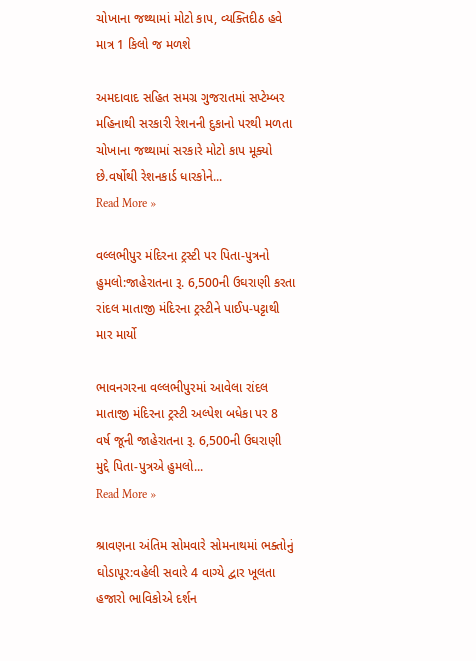ચોખાના જથ્થામાં મોટો કાપ, વ્યક્તિદીઠ હવે માત્ર 1 કિલો જ મળશે

અમદાવાદ સહિત સમગ્ર ગુજરાતમાં સપ્ટેમ્બર મહિનાથી સરકારી રેશનની દુકાનો પરથી મળતા ચોખાના જથ્થામાં સરકારે મોટો કાપ મૂક્યો છે.વર્ષોથી રેશનકાર્ડ ધારકોને...
Read More »

વલ્લભીપુર મંદિરના ટ્રસ્ટી પર પિતા-પુત્રનો હુમલો:જાહેરાતના રૂ. 6,500ની ઉઘરાણી કરતા રાંદલ માતાજી મંદિરના ટ્રસ્ટીને પાઈપ-પટ્ટાથી માર માર્યો

ભાવનગરના વલ્લભીપુરમાં આવેલા રાંદલ માતાજી મંદિરના ટ્રસ્ટી અલ્પેશ બધેકા પર 8 વર્ષ જૂની જાહેરાતના રૂ. 6,500ની ઉઘરાણી મુદ્દે પિતા-પુત્રએ હુમલો...
Read More »

શ્રાવણના અંતિમ સોમવારે સોમનાથમાં ભક્તોનું ઘોડાપૂર:વહેલી સવારે 4 વાગ્યે દ્વાર ખૂલતા હજારો ભાવિકોએ દર્શન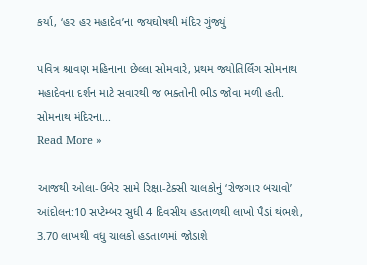કર્યા, ‘હર હર મહાદેવ’ના જયઘોષથી મંદિર ગુંજ્યું

પવિત્ર શ્રાવણ મહિનાના છેલ્લા સોમવારે, પ્રથમ જ્યોતિર્લિંગ સોમનાથ મહાદેવના દર્શન માટે સવારથી જ ભક્તોની ભીડ જોવા મળી હતી. સોમનાથ મંદિરના...
Read More »

આજથી ઓલા-ઉબેર સામે રિક્ષા-ટેક્સી ચાલકોનું ‘રોજગાર બચાવો’ આંદોલન:10 સપ્ટેમ્બર સુધી 4 દિવસીય હડતાળથી લાખો પૈડાં થંભશે, 3.70 લાખથી વધુ ચાલકો હડતાળમાં જોડાશે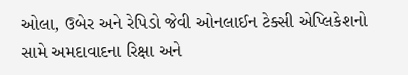ઓલા, ઉબેર અને રેપિડો જેવી ઓનલાઈન ટેક્સી એપ્લિકેશનો સામે અમદાવાદના રિક્ષા અને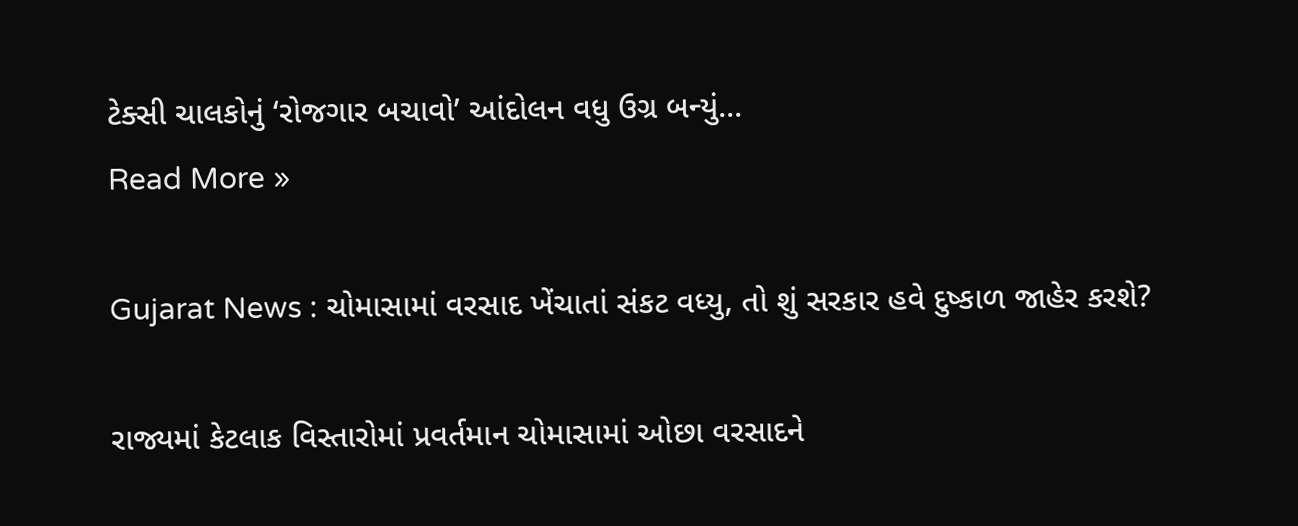ટેક્સી ચાલકોનું ‘રોજગાર બચાવો’ આંદોલન વધુ ઉગ્ર બન્યું...
Read More »

Gujarat News : ચોમાસામાં વરસાદ ખેંચાતાં સંકટ વધ્યુ, તો શું સરકાર હવે દુષ્કાળ જાહેર કરશે?

રાજ્યમાં કેટલાક વિસ્તારોમાં પ્રવર્તમાન ચોમાસામાં ઓછા વરસાદને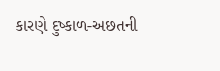કારણે દુષ્કાળ-અછતની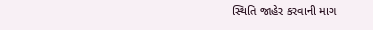સ્થિતિ જાહેર કરવાની માગ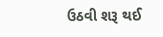ઉઠવી શરૂ થઈ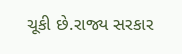ચૂકી છે.રાજ્ય સરકાર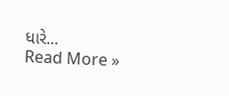ધારે...
Read More »